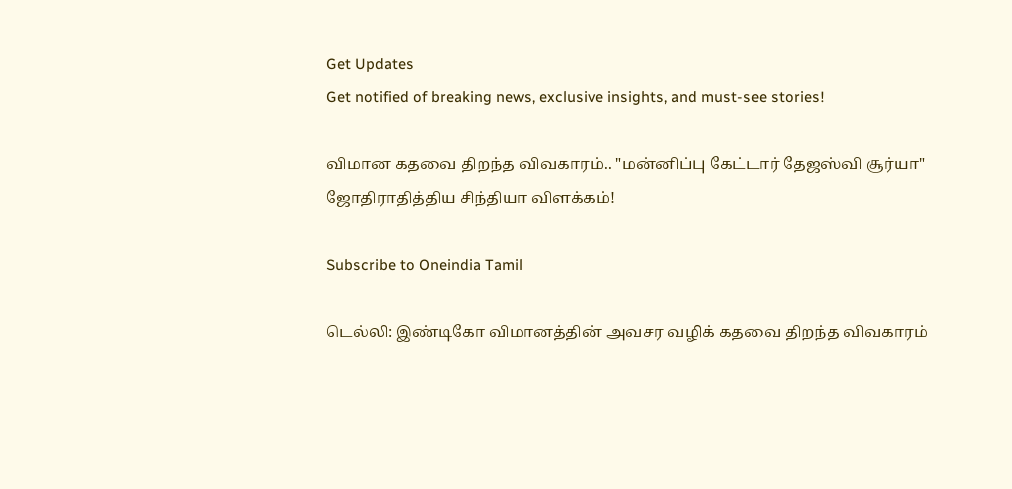Get Updates
Get notified of breaking news, exclusive insights, and must-see stories!

விமான கதவை திறந்த விவகாரம்.. "மன்னிப்பு கேட்டார் தேஜஸ்வி சூர்யா" ஜோதிராதித்திய சிந்தியா விளக்கம்!

Subscribe to Oneindia Tamil

டெல்லி: இண்டிகோ விமானத்தின் அவசர வழிக் கதவை திறந்த விவகாரம்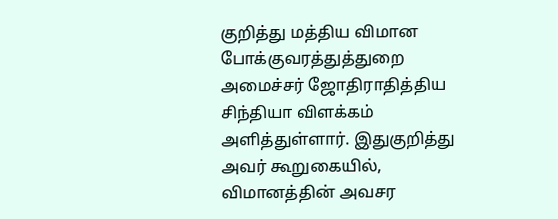குறித்து மத்திய விமான போக்குவரத்துத்துறை அமைச்சர் ஜோதிராதித்திய சிந்தியா விளக்கம் அளித்துள்ளார். இதுகுறித்து அவர் கூறுகையில், விமானத்தின் அவசர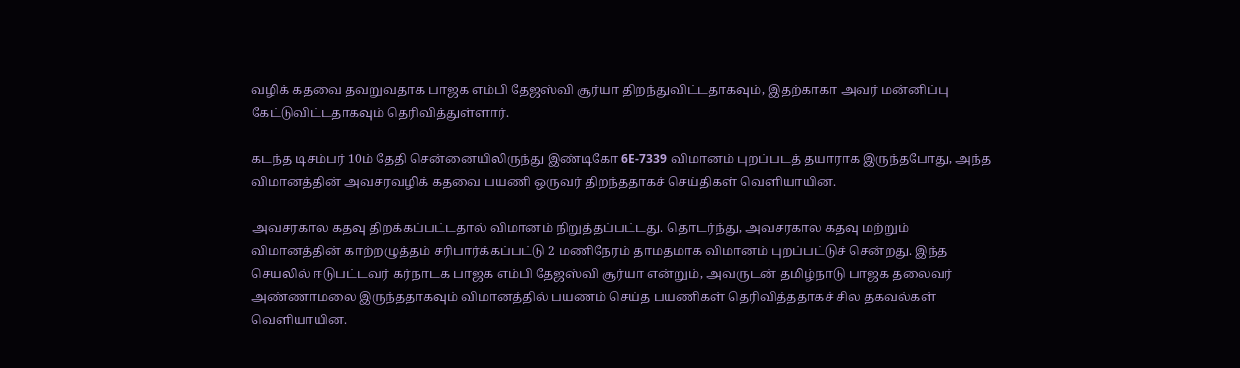வழிக் கதவை தவறுவதாக பாஜக எம்பி தேஜஸ்வி சூர்யா திறந்துவிட்டதாகவும், இதற்காகா அவர் மன்னிப்பு கேட்டுவிட்டதாகவும் தெரிவித்துள்ளார்.

கடந்த டிசம்பர் 10ம் தேதி சென்னையிலிருந்து இண்டிகோ 6E-7339 விமானம் புறப்படத் தயாராக இருந்தபோது, அந்த விமானத்தின் அவசரவழிக் கதவை பயணி ஒருவர் திறந்ததாகச் செய்திகள் வெளியாயின.

அவசரகால கதவு திறக்கப்பட்டதால் விமானம் நிறுத்தப்பட்டது. தொடர்ந்து, அவசரகால கதவு மற்றும் விமானத்தின் காற்றழுத்தம் சரிபார்க்கப்பட்டு 2 மணிநேரம் தாமதமாக விமானம் புறப்பட்டுச் சென்றது. இந்த செயலில் ஈடுபட்டவர் கர்நாடக பாஜக எம்பி தேஜஸ்வி சூர்யா என்றும், அவருடன் தமிழ்நாடு பாஜக தலைவர் அண்ணாமலை இருந்ததாகவும் விமானத்தில் பயணம் செய்த பயணிகள் தெரிவித்ததாகச் சில தகவல்கள் வெளியாயின.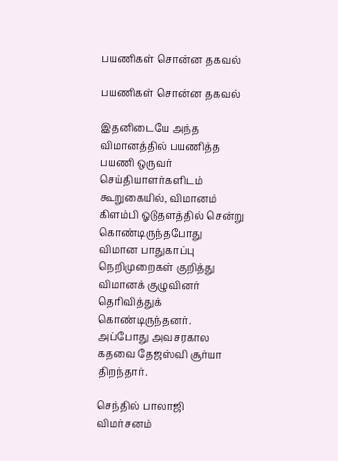பயணிகள் சொன்ன தகவல்

பயணிகள் சொன்ன தகவல்

இதனிடையே அந்த விமானத்தில் பயணித்த பயணி ஒருவர் செய்தியாளர்களிடம் கூறுகையில், விமானம் கிளம்பி ஓடுதளத்தில் சென்று கொண்டிருந்தபோது விமான பாதுகாப்பு நெறிமுறைகள் குறித்து விமானக் குழுவினர் தெரிவித்துக் கொண்டிருந்தனர். அப்போது அவசரகால கதவை தேஜஸ்வி சூர்யா திறந்தார்.

செந்தில் பாலாஜி விமர்சனம்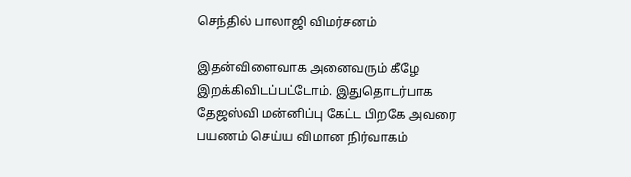செந்தில் பாலாஜி விமர்சனம்

இதன்விளைவாக அனைவரும் கீழே இறக்கிவிடப்பட்டோம். இதுதொடர்பாக தேஜஸ்வி மன்னிப்பு கேட்ட பிறகே அவரை பயணம் செய்ய விமான நிர்வாகம்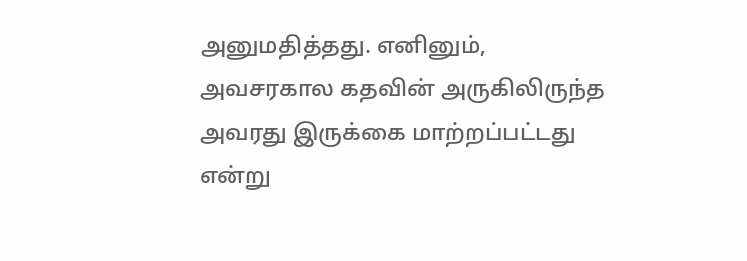அனுமதித்தது. எனினும், அவசரகால கதவின் அருகிலிருந்த அவரது இருக்கை மாற்றப்பட்டது என்று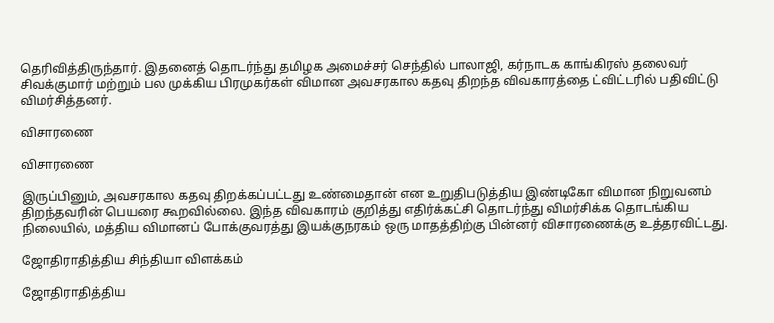தெரிவித்திருந்தார். இதனைத் தொடர்ந்து தமிழக அமைச்சர் செந்தில் பாலாஜி, கர்நாடக காங்கிரஸ் தலைவர் சிவக்குமார் மற்றும் பல முக்கிய பிரமுகர்கள் விமான அவசரகால கதவு திறந்த விவகாரத்தை ட்விட்டரில் பதிவிட்டு விமர்சித்தனர்.

விசாரணை

விசாரணை

இருப்பினும், அவசரகால கதவு திறக்கப்பட்டது உண்மைதான் என உறுதிபடுத்திய இண்டிகோ விமான நிறுவனம் திறந்தவரின் பெயரை கூறவில்லை. இந்த விவகாரம் குறித்து எதிர்க்கட்சி தொடர்ந்து விமர்சிக்க தொடங்கிய நிலையில், மத்திய விமானப் போக்குவரத்து இயக்குநரகம் ஒரு மாதத்திற்கு பின்னர் விசாரணைக்கு உத்தரவிட்டது.

ஜோதிராதித்திய சிந்தியா விளக்கம்

ஜோதிராதித்திய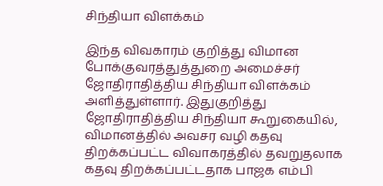சிந்தியா விளக்கம்

இந்த விவகாரம் குறித்து விமான போக்குவரத்துத்துறை அமைச்சர் ஜோதிராதித்திய சிந்தியா விளக்கம் அளித்துள்ளார். இதுகுறித்து ஜோதிராதித்திய சிந்தியா கூறுகையில், விமானத்தில் அவசர வழி கதவு திறக்கப்பட்ட விவாகரத்தில் தவறுதலாக கதவு திறக்கப்பட்டதாக பாஜக எம்பி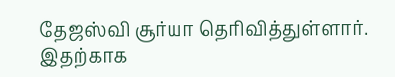தேஜஸ்வி சூர்யா தெரிவித்துள்ளார். இதற்காக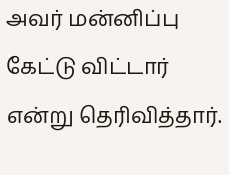அவர் மன்னிப்பு கேட்டு விட்டார் என்று தெரிவித்தார்.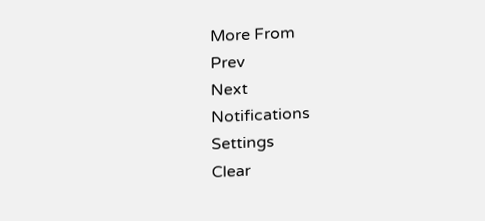More From
Prev
Next
Notifications
Settings
Clear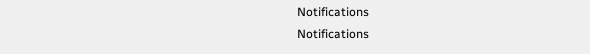Notifications
Notifications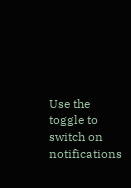Use the toggle to switch on notifications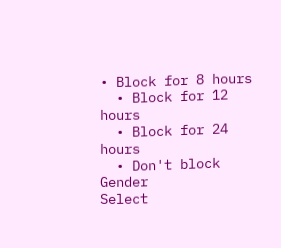• Block for 8 hours
  • Block for 12 hours
  • Block for 24 hours
  • Don't block
Gender
Select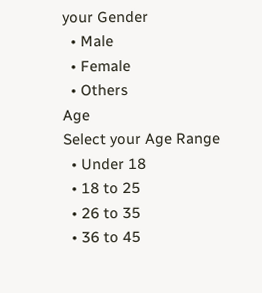your Gender
  • Male
  • Female
  • Others
Age
Select your Age Range
  • Under 18
  • 18 to 25
  • 26 to 35
  • 36 to 45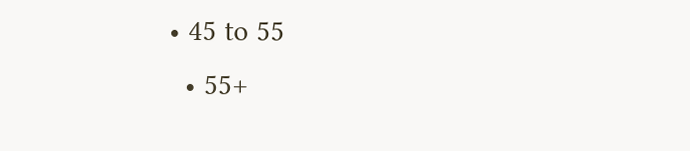• 45 to 55
  • 55+